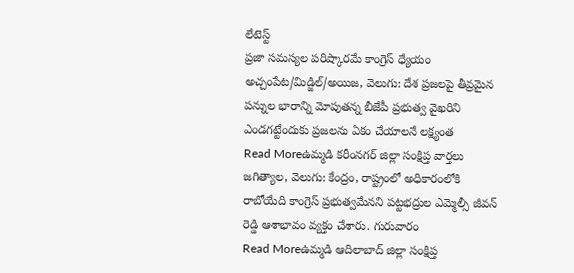లేటెస్ట్
ప్రజా సమస్యల పరిష్కారమే కాంగ్రెస్ ధ్యేయం
అచ్చంపేట/మిడ్జిల్/అయిజ, వెలుగు: దేశ ప్రజలపై తీవ్రమైన పన్నుల భారాన్ని మోపుతన్న బీజేపీ ప్రభుత్వ వైఖరిని ఎండగట్టేందుకు ప్రజలను ఏకం చేయాలనే లక్ష్యంత
Read Moreఉమ్మడి కరీంనగర్ జిల్లా సంక్షిప్త వార్తలు
జగిత్యాల, వెలుగు: కేంద్రం, రాష్ట్రంలో అధికారంలోకి రాబోయేది కాంగ్రెస్ ప్రభుత్వమేనని పట్టభద్రుల ఎమ్మెల్సీ జీవన్ రెడ్డి ఆశాభావం వ్యక్తం చేశారు. గురువారం
Read Moreఉమ్మడి ఆదిలాబాద్ జిల్లా సంక్షిప్త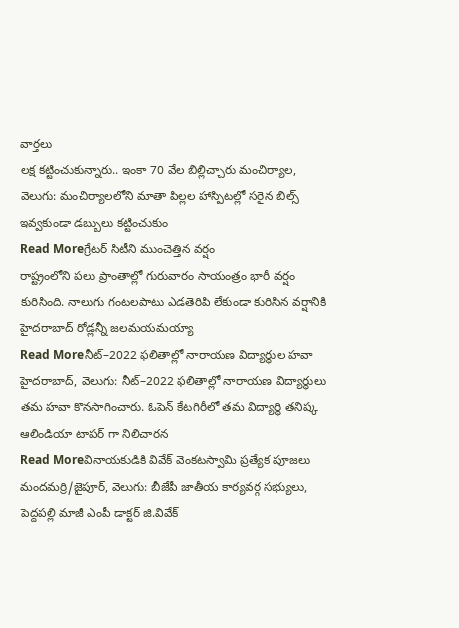వార్తలు
లక్ష కట్టించుకున్నారు.. ఇంకా 70 వేల బిల్లిచ్చారు మంచిర్యాల, వెలుగు: మంచిర్యాలలోని మాతా పిల్లల హాస్పిటల్లో సరైన బిల్స్ ఇవ్వకుండా డబ్బులు కట్టించుకుం
Read Moreగ్రేటర్ సిటీని ముంచెత్తిన వర్షం
రాష్ట్రంలోని పలు ప్రాంతాల్లో గురువారం సాయంత్రం భారీ వర్షం కురిసింది. నాలుగు గంటలపాటు ఎడతెరిపి లేకుండా కురిసిన వర్షానికి హైదరాబాద్ రోడ్లన్నీ జలమయమయ్యా
Read Moreనీట్–2022 ఫలితాల్లో నారాయణ విద్యార్థుల హవా
హైదరాబాద్, వెలుగు: నీట్–2022 ఫలితాల్లో నారాయణ విద్యార్థులు తమ హవా కొనసాగించారు. ఓపెన్ కేటగిరీలో తమ విద్యార్థి తనిష్క ఆలిండియా టాపర్ గా నిలిచారన
Read Moreవినాయకుడికి వివేక్ వెంకటస్వామి ప్రత్యేక పూజలు
మందమర్రి/జైపూర్, వెలుగు: బీజేపీ జాతీయ కార్యవర్గ సభ్యులు, పెద్దపల్లి మాజీ ఎంపీ డాక్టర్ జి.వివేక్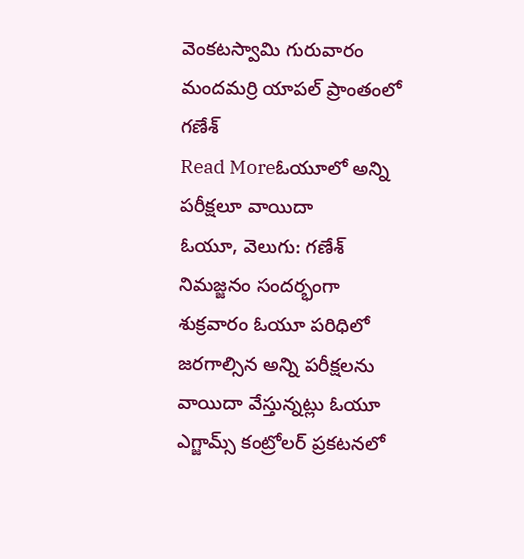వెంకటస్వామి గురువారం మందమర్రి యాపల్ ప్రాంతంలో గణేశ్
Read Moreఓయూలో అన్ని పరీక్షలూ వాయిదా
ఓయూ, వెలుగు: గణేశ్ నిమజ్జనం సందర్భంగా శుక్రవారం ఓయూ పరిధిలో జరగాల్సిన అన్ని పరీక్షలను వాయిదా వేస్తున్నట్లు ఓయూ ఎగ్జామ్స్ కంట్రోలర్ ప్రకటనలో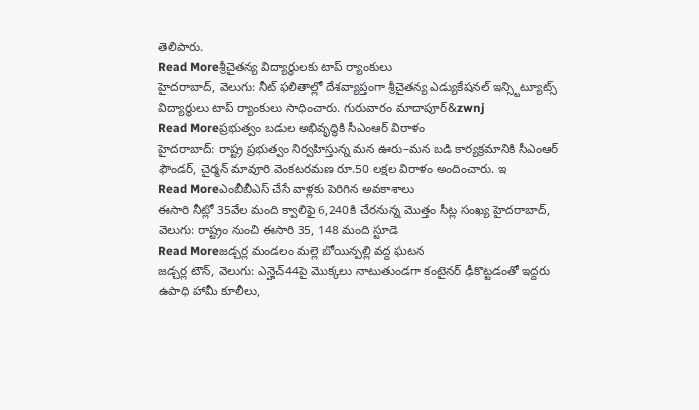తెలిపారు.
Read Moreశ్రీచైతన్య విద్యార్థులకు టాప్ ర్యాంకులు
హైదరాబాద్, వెలుగు: నీట్ ఫలితాల్లో దేశవ్యాప్తంగా శ్రీచైతన్య ఎడ్యుకేషనల్ ఇన్స్టిట్యూట్స్ విద్యార్థులు టాప్ ర్యాంకులు సాధించారు. గురువారం మాదాపూర్&zwnj
Read Moreప్రభుత్వం బడుల అభివృద్ధికి సీఎంఆర్ విరాళం
హైదరాబాద్: రాష్ట్ర ప్రభుత్వం నిర్వహిస్తున్న మన ఊరు–మన బడి కార్యక్రమానికి సీఎంఆర్ ఫౌండర్, చైర్మన్ మావూరి వెంకటరమణ రూ.50 లక్షల విరాళం అందించారు. ఇ
Read Moreఎంబీబీఎస్ చేసే వాళ్లకు పెరిగిన అవకాశాలు
ఈసారి నీట్లో 35వేల మంది క్వాలిఫై 6,240కి చేరనున్న మొత్తం సీట్ల సంఖ్య హైదరాబాద్, వెలుగు: రాష్ట్రం నుంచి ఈసారి 35, 148 మంది స్టూడె
Read Moreజడ్చర్ల మండలం మల్లె బోయిన్పల్లి వద్ద ఘటన
జడ్చర్ల టౌన్, వెలుగు: ఎన్హెచ్44పై మొక్కలు నాటుతుండగా కంటైనర్ ఢీకొట్టడంతో ఇద్దరు ఉపాధి హామీ కూలీలు,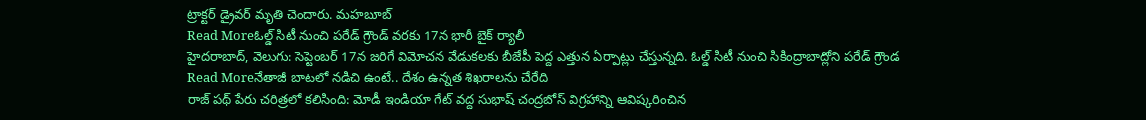ట్రాక్టర్ డ్రైవర్ మృతి చెందారు. మహబూబ్
Read Moreఓల్డ్ సిటీ నుంచి పరేడ్ గ్రౌండ్ వరకు 17న భారీ బైక్ ర్యాలీ
హైదరాబాద్, వెలుగు: సెప్టెంబర్ 17న జరిగే విమోచన వేడుకలకు బీజేపీ పెద్ద ఎత్తున ఏర్పాట్లు చేస్తున్నది. ఓల్డ్ సిటీ నుంచి సికింద్రాబాద్లోని పరేడ్ గ్రౌండ
Read Moreనేతాజీ బాటలో నడిచి ఉంటే.. దేశం ఉన్నత శిఖరాలను చేరేది
రాజ్ పథ్ పేరు చరిత్రలో కలిసింది: మోడీ ఇండియా గేట్ వద్ద సుభాష్ చంద్రబోస్ విగ్రహాన్ని ఆవిష్కరించిన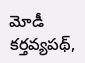మోడీ కర్తవ్యపథ్,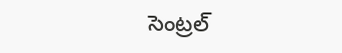సెంట్రల్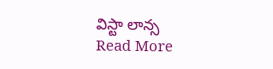విస్టా లాన్స
Read More